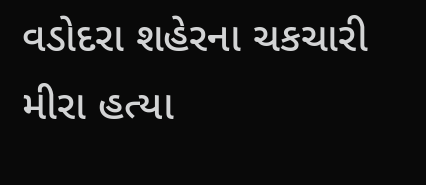વડોદરા શહેરના ચકચારી મીરા હત્યા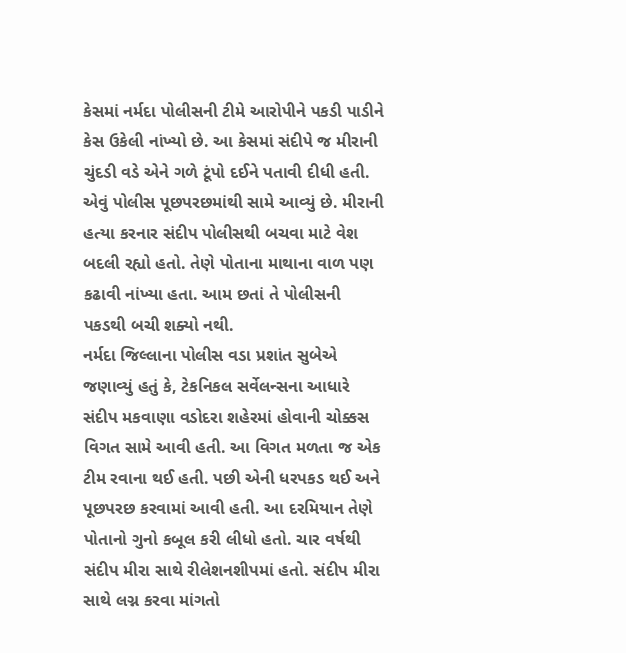કેસમાં નર્મદા પોલીસની ટીમે આરોપીને પકડી પાડીને કેસ ઉકેલી નાંખ્યો છે. આ કેસમાં સંદીપે જ મીરાની ચુંદડી વડે એને ગળે ટૂંપો દઈને પતાવી દીધી હતી. એવું પોલીસ પૂછપરછમાંથી સામે આવ્યું છે. મીરાની હત્યા કરનાર સંદીપ પોલીસથી બચવા માટે વેશ બદલી રહ્યો હતો. તેણે પોતાના માથાના વાળ પણ કઢાવી નાંખ્યા હતા. આમ છતાં તે પોલીસની પકડથી બચી શક્યો નથી.
નર્મદા જિલ્લાના પોલીસ વડા પ્રશાંત સુબેએ જણાવ્યું હતું કે, ટેકનિકલ સર્વેલન્સના આધારે સંદીપ મકવાણા વડોદરા શહેરમાં હોવાની ચોક્કસ વિગત સામે આવી હતી. આ વિગત મળતા જ એક ટીમ રવાના થઈ હતી. પછી એની ધરપકડ થઈ અને પૂછપરછ કરવામાં આવી હતી. આ દરમિયાન તેણે પોતાનો ગુનો કબૂલ કરી લીધો હતો. ચાર વર્ષથી સંદીપ મીરા સાથે રીલેશનશીપમાં હતો. સંદીપ મીરા સાથે લગ્ન કરવા માંગતો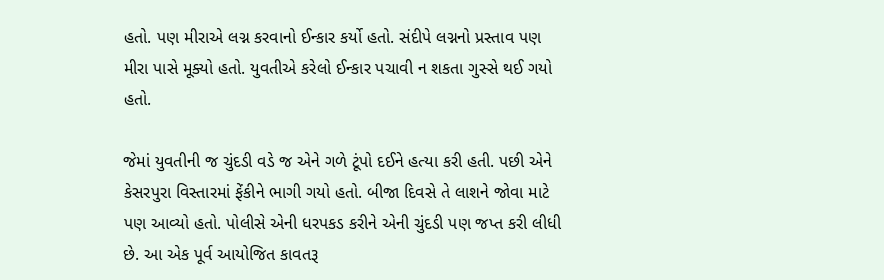હતો. પણ મીરાએ લગ્ન કરવાનો ઈન્કાર કર્યો હતો. સંદીપે લગ્નનો પ્રસ્તાવ પણ મીરા પાસે મૂક્યો હતો. યુવતીએ કરેલો ઈન્કાર પચાવી ન શકતા ગુસ્સે થઈ ગયો હતો.

જેમાં યુવતીની જ ચુંદડી વડે જ એને ગળે ટૂંપો દઈને હત્યા કરી હતી. પછી એને કેસરપુરા વિસ્તારમાં ફેંકીને ભાગી ગયો હતો. બીજા દિવસે તે લાશને જોવા માટે પણ આવ્યો હતો. પોલીસે એની ધરપકડ કરીને એની ચુંદડી પણ જપ્ત કરી લીધી છે. આ એક પૂર્વ આયોજિત કાવતરૂ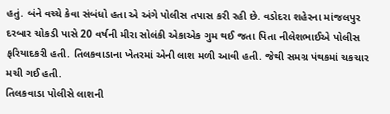હતું. બંને વચ્ચે કેવા સંબંધો હતા એ અંગે પોલીસ તપાસ કરી રહી છે. વડોદરા શહેરના માંજલપુર દરબાર ચોકડી પાસે 20 વર્ષની મીરા સોલંકી એકાએક ગુમ થઈ જતા પિતા નીલેશભાઈએ પોલીસ ફરિયાદકરી હતી. તિલકવાડાના ખેતરમાં એની લાશ મળી આવી હતી. જેથી સમગ્ર પંથકમાં ચકચાર મચી ગઈ હતી.
તિલકવાડા પોલીસે લાશની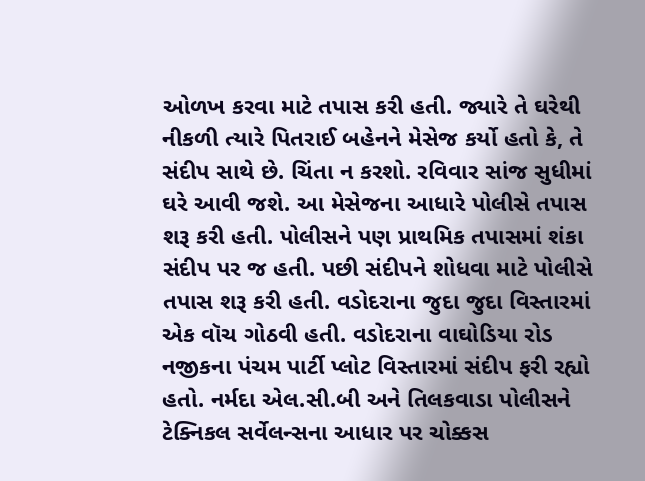ઓળખ કરવા માટે તપાસ કરી હતી. જ્યારે તે ઘરેથી નીકળી ત્યારે પિતરાઈ બહેનને મેસેજ કર્યો હતો કે, તે સંદીપ સાથે છે. ચિંતા ન કરશો. રવિવાર સાંજ સુધીમાં ઘરે આવી જશે. આ મેસેજના આધારે પોલીસે તપાસ શરૂ કરી હતી. પોલીસને પણ પ્રાથમિક તપાસમાં શંકા સંદીપ પર જ હતી. પછી સંદીપને શોધવા માટે પોલીસે તપાસ શરૂ કરી હતી. વડોદરાના જુદા જુદા વિસ્તારમાં એક વૉચ ગોઠવી હતી. વડોદરાના વાઘોડિયા રોડ નજીકના પંચમ પાર્ટી પ્લોટ વિસ્તારમાં સંદીપ ફરી રહ્યો હતો. નર્મદા એલ.સી.બી અને તિલકવાડા પોલીસને ટેક્નિકલ સર્વેલન્સના આધાર પર ચોક્કસ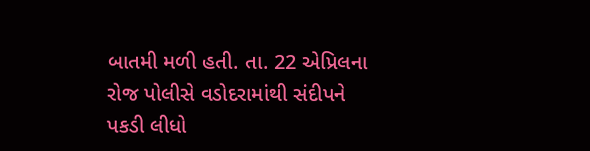બાતમી મળી હતી. તા. 22 એપ્રિલના રોજ પોલીસે વડોદરામાંથી સંદીપને પકડી લીધો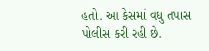હતો. આ કેસમાં વધુ તપાસ પોલીસ કરી રહી છે.